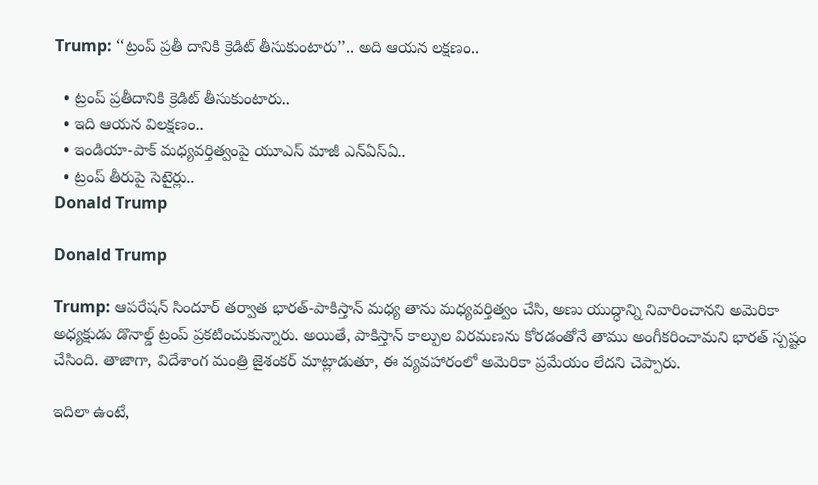Trump: ‘‘ట్రంప్ ప్రతీ దానికి క్రెడిట్ తీసుకుంటారు’’.. అది ఆయన లక్షణం..

  • ట్రంప్ ప్రతీదానికి క్రెడిట్ తీసుకుంటారు..
  • ఇది ఆయన విలక్షణం..
  • ఇండియా-పాక్ మధ్యవర్తిత్వంపై యూఎస్ మాజీ ఎన్ఏస్ఏ..
  • ట్రంప్ తీరుపై సెటైర్లు..
Donald Trump

Donald Trump

Trump: ఆపరేషన్ సిందూర్ తర్వాత భారత్-పాకిస్తాన్ మధ్య తాను మధ్యవర్తిత్వం చేసి, అణు యుద్ధాన్ని నివారించానని అమెరికా అధ్యక్షుడు డొనాల్డ్ ట్రంప్ ప్రకటించుకున్నారు. అయితే, పాకిస్తాన్ కాల్పుల విరమణను కోరడంతోనే తాము అంగీకరించామని భారత్ స్పష్టం చేసింది. తాజాగా, విదేశాంగ మంత్రి జైశంకర్ మాట్లాడుతూ, ఈ వ్యవహారంలో అమెరికా ప్రమేయం లేదని చెప్పారు.

ఇదిలా ఉంటే,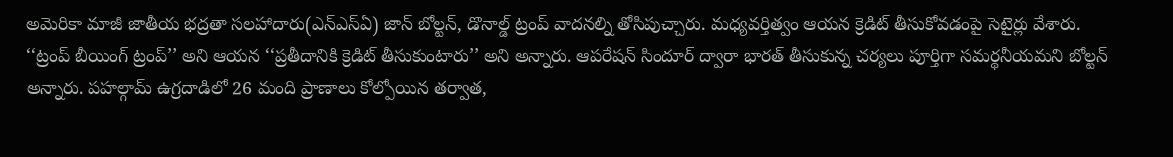అమెరికా మాజీ జాతీయ భద్రతా సలహాదారు(ఎన్ఎస్ఏ) జాన్ బోల్టన్, డొనాల్డ్ ట్రంప్ వాదనల్ని తోసిపుచ్చారు. మధ్యవర్తిత్వం ఆయన క్రెడిట్ తీసుకోవడంపై సెటైర్లు వేశారు. ‘‘ట్రంప్ బీయింగ్ ట్రంప్’’ అని ఆయన ‘‘ప్రతీదానికి క్రెడిట్ తీసుకుంటారు’’ అని అన్నారు. ఆపరేషన్ సిందూర్ ద్వారా భారత్ తీసుకున్న చర్యలు పూర్తిగా సమర్థనీయమని బోల్టన్ అన్నారు. పహల్గామ్ ఉగ్రదాడిలో 26 మంది ప్రాణాలు కోల్పోయిన తర్వాత,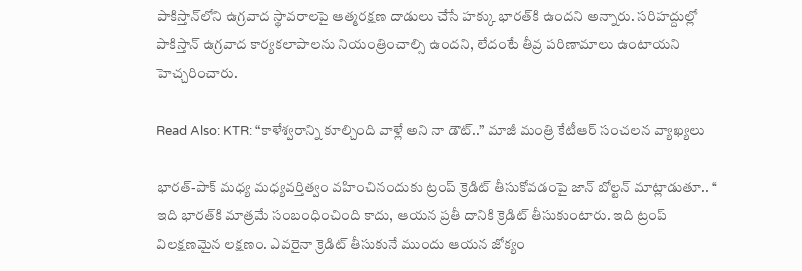పాకిస్తాన్‌లోని ఉగ్రవాద స్థావరాలపై ఆత్మరక్షణ దాడులు చేసే హక్కు భారత్‌కి ఉందని అన్నారు. సరిహద్దుల్లో పాకిస్తాన్ ఉగ్రవాద కార్యకలాపాలను నియంత్రించాల్సి ఉందని, లేదంటే తీవ్ర పరిణామాలు ఉంటాయని హెచ్చరించారు.

Read Also: KTR: “కాళేశ్వరాన్ని కూల్చింది వాళ్లే అని నా డౌట్..” మాజీ మంత్రి కేటీఆర్ సంచలన వ్యాఖ్యలు

భారత్-పాక్ మధ్య మధ్యవర్తిత్వం వహించినందుకు ట్రంప్ క్రెడిట్ తీసుకోవడంపై జాన్ బోల్టన్ మాట్లాడుతూ.. ‘‘ ఇది భారత్‌కి మాత్రమే సంబంధించింది కాదు, ఆయన ప్రతీ దానికి క్రెడిట్ తీసుకుంటారు. ఇది ట్రంప్ విలక్షణమైన లక్షణం. ఎవరైనా క్రెడిట్ తీసుకునే ముందు ఆయన జోక్యం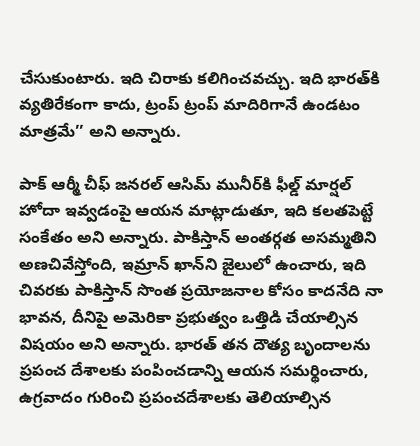చేసుకుంటారు. ఇది చిరాకు కలిగించవచ్చు. ఇది భారత్‌కి వ్యతిరేకంగా కాదు, ట్రంప్ ట్రంప్ మాదిరిగానే ఉండటం మాత్రమే’’ అని అన్నారు.

పాక్ ఆర్మీ చీఫ్ జనరల్ ఆసిమ్ మునీర్‌కి ఫీల్డ్ మార్షల్ హోదా ఇవ్వడంపై ఆయన మాట్లాడుతూ, ఇది కలతపెట్టే సంకేతం అని అన్నారు. పాకిస్తాన్ అంతర్గత అసమ్మతిని అణచివేస్తోంది, ఇమ్రాన్ ఖాన్‌ని జైలులో ఉంచారు, ఇది చివరకు పాకిస్తాన్ సొంత ప్రయోజనాల కోసం కాదనేది నా భావన, దీనిపై అమెరికా ప్రభుత్వం ఒత్తిడి చేయాల్సిన విషయం అని అన్నారు. భారత్ తన దౌత్య బృందాలను ప్రపంచ దేశాలకు పంపించడాన్ని ఆయన సమర్థించారు, ఉగ్రవాదం గురించి ప్రపంచదేశాలకు తెలియాల్సిన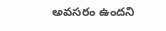అవసరం ఉందని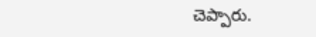చెప్పారు.